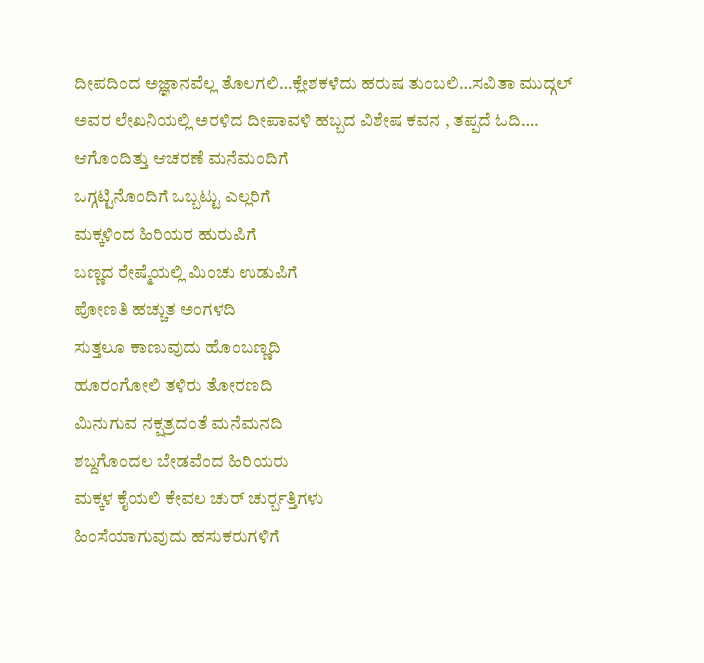ದೀಪದಿಂದ ಅಜ್ಞಾನವೆಲ್ಲ ತೊಲಗಲಿ…ಕ್ಲೇಶಕಳೆದು ಹರುಷ ತುಂಬಲಿ…ಸವಿತಾ ಮುದ್ಗಲ್ ಅವರ ಲೇಖನಿಯಲ್ಲಿ ಅರಳಿದ ದೀಪಾವಳಿ ಹಬ್ಬದ ವಿಶೇಷ ಕವನ , ತಪ್ಪದೆ ಓದಿ….
ಆಗೊಂದಿತ್ತು ಆಚರಣೆ ಮನೆಮಂದಿಗೆ
ಒಗ್ಗಟ್ಟಿನೊಂದಿಗೆ ಒಬ್ಬಟ್ಟು ಎಲ್ಲರಿಗೆ
ಮಕ್ಕಳಿಂದ ಹಿರಿಯರ ಹುರುಪಿಗೆ
ಬಣ್ಣದ ರೇಷ್ಮೆಯಲ್ಲಿ ಮಿಂಚು ಉಡುಪಿಗೆ
ಪೋಣತಿ ಹಚ್ಚುತ ಅಂಗಳದಿ
ಸುತ್ತಲೂ ಕಾಣುವುದು ಹೊಂಬಣ್ಣದಿ
ಹೂರಂಗೋಲಿ ತಳಿರು ತೋರಣದಿ
ಮಿನುಗುವ ನಕ್ಷತ್ರದಂತೆ ಮನೆಮನದಿ
ಶಬ್ದಗೊಂದಲ ಬೇಡವೆಂದ ಹಿರಿಯರು
ಮಕ್ಕಳ ಕೈಯಲಿ ಕೇವಲ ಚುರ್ ಚುರ್ರ್ಬತ್ತಿಗಳು
ಹಿಂಸೆಯಾಗುವುದು ಹಸುಕರುಗಳಿಗೆ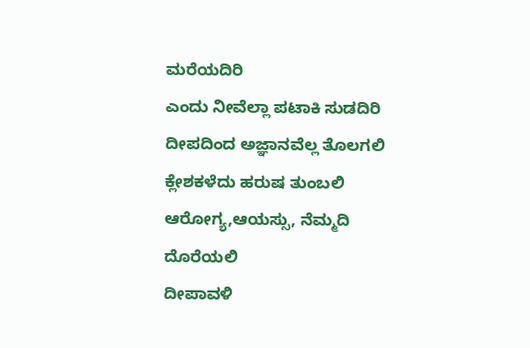ಮರೆಯದಿರಿ
ಎಂದು ನೀವೆಲ್ಲಾ ಪಟಾಕಿ ಸುಡದಿರಿ
ದೀಪದಿಂದ ಅಜ್ಞಾನವೆಲ್ಲ ತೊಲಗಲಿ
ಕ್ಲೇಶಕಳೆದು ಹರುಷ ತುಂಬಲಿ
ಆರೋಗ್ಯ,ಆಯಸ್ಸು, ನೆಮ್ಮದಿ ದೊರೆಯಲಿ
ದೀಪಾವಳಿ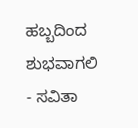ಹಬ್ಬದಿಂದ ಶುಭವಾಗಲಿ
- ಸವಿತಾ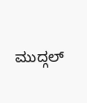ಮುದ್ಗಲ್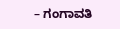– ಗಂಗಾವತಿ